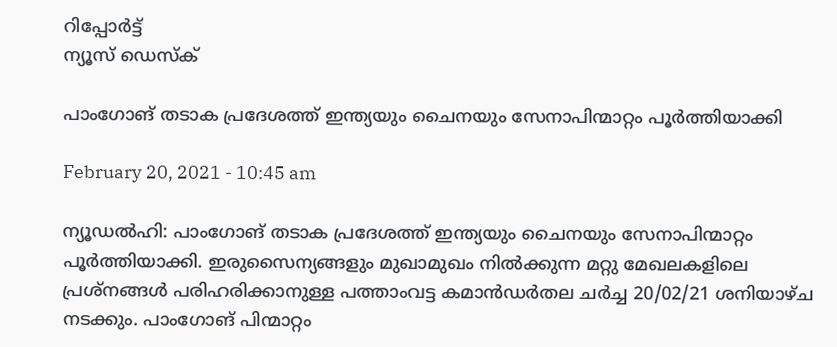റിപ്പോര്‍ട്ട്
ന്യൂസ് ഡെസ്ക്

പാംഗോങ് തടാക പ്രദേശത്ത് ഇന്ത്യയും ചൈനയും സേനാപിന്മാറ്റം പൂര്‍ത്തിയാക്കി

February 20, 2021 - 10:45 am

ന്യൂഡൽഹി: പാംഗോങ് തടാക പ്രദേശത്ത് ഇന്ത്യയും ചൈനയും സേനാപിന്മാറ്റം പൂര്‍ത്തിയാക്കി. ഇരുസൈന്യങ്ങളും മുഖാമുഖം നില്‍ക്കുന്ന മറ്റു മേഖലകളിലെ പ്രശ്‌നങ്ങള്‍ പരിഹരിക്കാനുള്ള പത്താംവട്ട കമാന്‍ഡര്‍തല ചര്‍ച്ച 20/02/21 ശനിയാഴ്ച നടക്കും. പാംഗോങ് പിന്മാറ്റം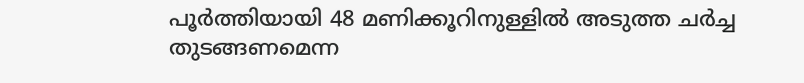പൂര്‍ത്തിയായി 48 മണിക്കൂറിനുള്ളില്‍ അടുത്ത ചര്‍ച്ച തുടങ്ങണമെന്ന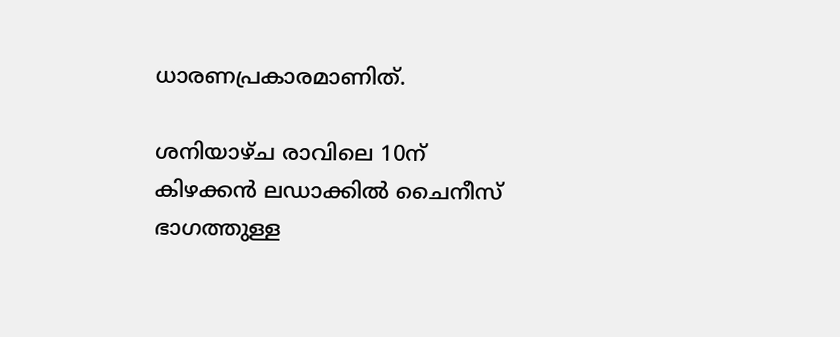ധാരണപ്രകാരമാണിത്.

ശനിയാഴ്ച രാവിലെ 10ന് കിഴക്കന്‍ ലഡാക്കില്‍ ചൈനീസ് ഭാഗത്തുള്ള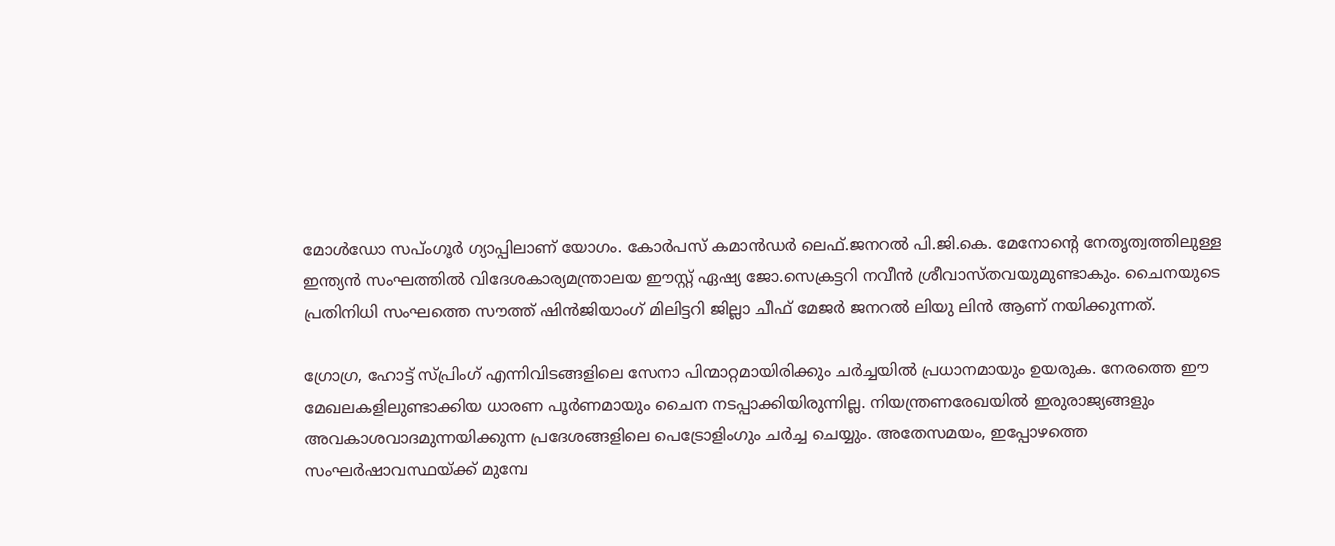മോള്‍ഡോ സപ്ംഗൂര്‍ ഗ്യാപ്പിലാണ് യോഗം. കോര്‍പസ് കമാന്‍ഡര്‍ ലെഫ്.ജനറല്‍ പി.ജി.കെ. മേനോന്റെ നേതൃത്വത്തിലുള്ള ഇന്ത്യന്‍ സംഘത്തില്‍ വിദേശകാര്യമന്ത്രാലയ ഈസ്റ്റ് ഏഷ്യ ജോ.സെക്രട്ടറി നവീന്‍ ശ്രീവാസ്തവയുമുണ്ടാകും. ചൈനയുടെ പ്രതിനിധി സംഘത്തെ സൗത്ത് ഷിന്‍ജിയാംഗ് മിലിട്ടറി ജില്ലാ ചീഫ് മേജര്‍ ജനറല്‍ ലിയു ലിന്‍ ആണ് നയിക്കുന്നത്.

ഗ്രോഗ്ര, ഹോട്ട് സ്പ്രിംഗ് എന്നിവിടങ്ങളിലെ സേനാ പിന്മാറ്റമായിരിക്കും ചര്‍ച്ചയില്‍ പ്രധാനമായും ഉയരുക. നേരത്തെ ഈ മേഖലകളിലുണ്ടാക്കിയ ധാരണ പൂര്‍ണമായും ചൈന നടപ്പാക്കിയിരുന്നില്ല. നിയന്ത്രണരേഖയില്‍ ഇരുരാജ്യങ്ങളും അവകാശവാദമുന്നയിക്കുന്ന പ്രദേശങ്ങളിലെ പെട്രോളിംഗും ചര്‍ച്ച ചെയ്യും. അതേസമയം, ഇപ്പോഴത്തെ സംഘര്‍ഷാവസ്ഥയ്ക്ക് മുമ്പേ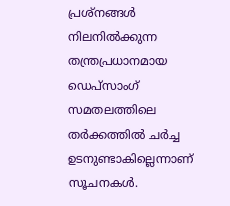പ്രശ്നങ്ങള്‍ നിലനില്‍ക്കുന്ന തന്ത്രപ്രധാനമായ ഡെപ്സാംഗ് സമതലത്തിലെ തര്‍ക്കത്തില്‍ ചര്‍ച്ച ഉടനുണ്ടാകില്ലെന്നാണ് സൂചനകള്‍.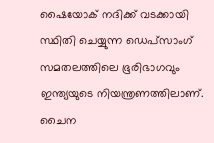ഷൈയോക് നദിക്ക് വടക്കായി സ്ഥിതി ചെയ്യുന്ന ഡെപ്സാംഗ് സമതലത്തിലെ ഭൂരിഭാഗവും ഇന്ത്യയുടെ നിയന്ത്രണത്തിലാണ്. ചൈന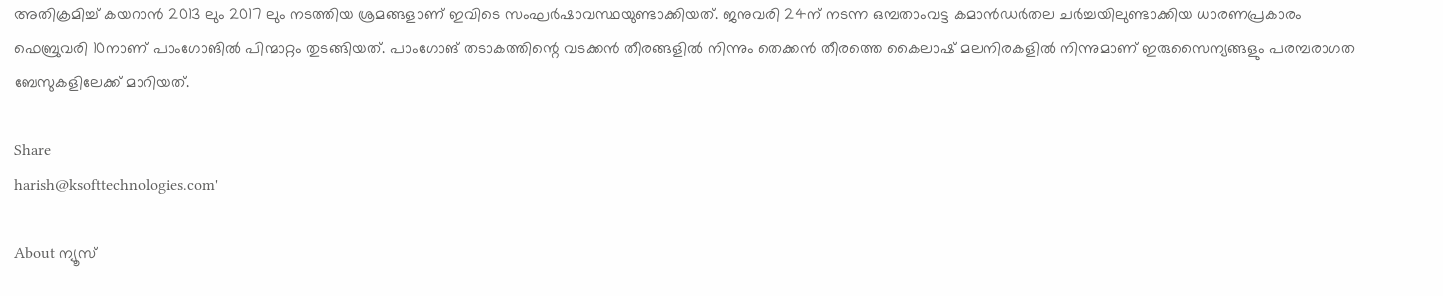അതിക്രമിച്ച് കയറാന്‍ 2013 ലും 2017 ലും നടത്തിയ ശ്രമങ്ങളാണ് ഇവിടെ സംഘര്‍ഷാവസ്ഥയുണ്ടാക്കിയത്. ജനുവരി 24ന് നടന്ന ഒമ്പതാംവട്ട കമാന്‍ഡര്‍തല ചര്‍ച്ചയിലുണ്ടാക്കിയ ധാരണപ്രകാരം ഫെബ്രുവരി 10നാണ് പാംഗോങില്‍ പിന്മാറ്റം തുടങ്ങിയത്. പാംഗോങ് തടാകത്തിന്റെ വടക്കന്‍ തീരങ്ങളില്‍ നിന്നും തെക്കന്‍ തീരത്തെ കൈലാഷ് മലനിരകളില്‍ നിന്നുമാണ് ഇരുസൈന്യങ്ങളും പരമ്പരാഗത ബേസുകളിലേക്ക് മാറിയത്.

Share
harish@ksofttechnologies.com'

About ന്യൂസ്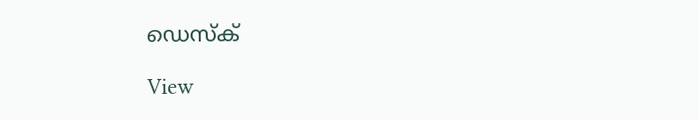ഡെസ്ക്

View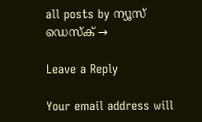all posts by ന്യൂസ് ഡെസ്ക് →

Leave a Reply

Your email address will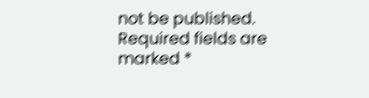not be published. Required fields are marked *